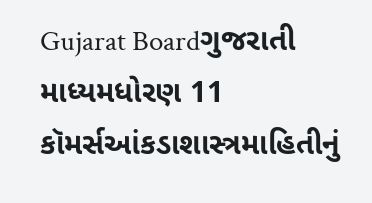Gujarat Boardગુજરાતી માધ્યમધોરણ 11 કૉમર્સઆંકડાશાસ્ત્રમાહિતીનું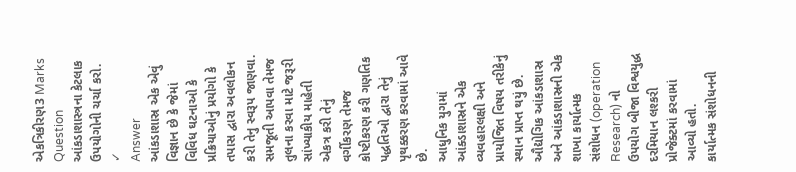એકત્રિકીરણ3 Marks
Question
આંકડાશાસ્ત્રના કેટલાક ઉપયોગોની ચર્ચા કરો.
✓
Answer
આંકડાશાસ્ર એક એવું વિજ્ઞાન છે કે જેમાં વિવિધ ઘટનાઓ કે પ્રક્રિયાઓનું પ્રયોગો કે તપાસ દ્વારા અવલોકન કરી તેનુ સ્વરૂપ જાણવા.
સમજૂતી આપવા તેમજ તુલના કરવા માટે જરૂરી સાંખ્યાકીય માહેતી એકત્ર કરી તેનું વર્ગીકરણ તેમજ કોષ્ટીકરણ કરી ગણતિક પદ્ધતિઓ દ્વારા તેનું પૃથક્કરણ કરવામાં આવે છે.
આધુનિક યુગમાં આંક્ડાશાસ્રને એક વ્યવહારલક્ષી અને પ્રાયોજિત વિષય તરીકેનું સ્થાન પ્રાપ્ત થયું છે.
ઔદ્યોગિક આંકડાશાસ્ર અને આંકડાશાસ્રની એક શાખા કાર્યાત્મક સંશોધન (operation Research) નો ઉપયોગ બીજા વિશ્વયુદ્ધ દરમિયાન લશ્કરી પ્રોજેક્ટમાં કરવામાં આવ્યો હતો.
કાર્યાત્મક સંશોધનની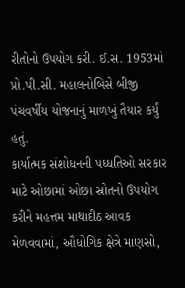રીતોનો ઉપયોગ કરી. ઈ.સ. 1953માં પ્રો.પી.સી. મહાલનોબિસે બીજી પંચવર્ષીય યોજનાનું માળખું તૈયાર કર્યું હતું.
કાર્યાત્મક સંશોધનની પધ્ધતિઓ સરકાર માટે ઓછામાં ઓછા સ્રોતનો ઉપયોગ કરીને મહત્તમ માથાદીઠ આવક મેળવવામાં, ઔધોગિક ક્ષેત્રે માણસો,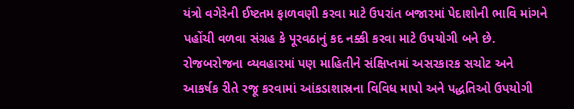યંત્રો વગેરેની ઈષ્ટતમ ફાળવણી કરવા માટે ઉપરાંત બજારમાં પેદાશોની ભાવિ માંગને પહોંચી વળવા સંગ્રહ કે પૂરવઠાનું કદ નક્કી કરવા માટે ઉપયોગી બને છે.
રોજબરોજના વ્યવહારમાં પણ માહિતીને સંક્ષિપ્તમાં અસરકારક સચોટ અને આકર્ષક રીતે રજૂ કરવામાં આંકડાશાસ્રના વિવિધ માપો અને પદ્ધતિઓ ઉપયોગી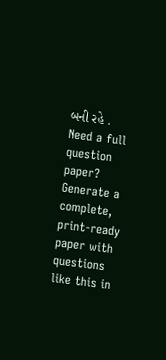બની રહે .
Need a full question paper?
Generate a complete, print-ready paper with questions like this in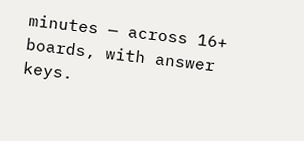minutes — across 16+ boards, with answer keys.